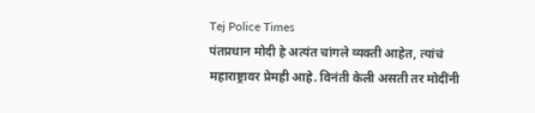Tej Police Times
पंतप्रधान मोदी हे अत्यंत चांगले व्यक्ती आहेत, त्यांचं महाराष्ट्रावर प्रेमही आहे. विनंती केली असती तर मोदींनी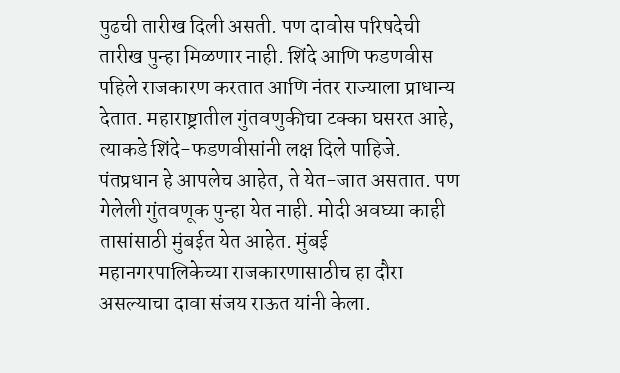पुढची तारीख दिली असती. पण दावोस परिषदेची तारीख पुन्हा मिळणार नाही. शिंदे आणि फडणवीस पहिले राजकारण करतात आणि नंतर राज्याला प्राधान्य देतात. महाराष्ट्रातील गुंतवणुकीचा टक्का घसरत आहे, त्याकडे शिंदे-फडणवीसांनी लक्ष दिले पाहिजे. पंतप्रधान हे आपलेच आहेत, ते येत-जात असतात. पण गेलेली गुंतवणूक पुन्हा येत नाही. मोदी अवघ्या काही तासांसाठी मुंबईत येत आहेत. मुंबई महानगरपालिकेच्या राजकारणासाठीच हा दौरा असल्याचा दावा संजय राऊत यांनी केला.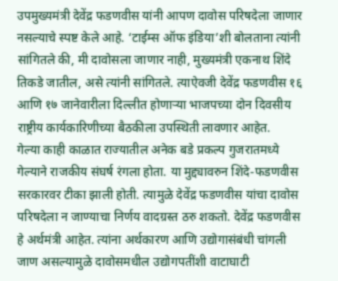उपमुख्यमंत्री देवेंद्र फडणवीस यांनी आपण दावोस परिषदेला जाणार नसल्याचे स्पष्ट केले आहे. ‘टाईम्स ऑफ इंडिया’शी बोलताना त्यांनी सांगितले की, मी दावोसला जाणार नाही, मुख्यमंत्री एकनाथ शिंदे तिकडे जातील, असे त्यांनी सांगितले. त्याऐवजी देवेंद्र फडणवीस १६ आणि १७ जानेवारीला दिल्लीत होणाऱ्या भाजपच्या दोन दिवसीय राष्ट्रीय कार्यकारिणीच्या बैठकीला उपस्थिती लावणार आहेत.
गेल्या काही काळात राज्यातील अनेक बडे प्रकल्प गुजरातमध्ये गेल्याने राजकीय संघर्ष रंगला होता. या मुद्द्यावरुन शिंदे-फडणवीस सरकारवर टीका झाली होती. त्यामुळे देवेंद्र फडणवीस यांचा दावोस परिषदेला न जाण्याचा निर्णय वादग्रस्त ठरु शकतो. देवेंद्र फडणवीस हे अर्थमंत्री आहेत. त्यांना अर्थकारण आणि उद्योगासंबंधी चांगली जाण असल्यामुळे दावोसमधील उद्योगपतींशी वाटाघाटी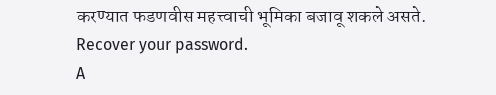करण्यात फडणवीस महत्त्वाची भूमिका बजावू शकले असते.
Recover your password.
A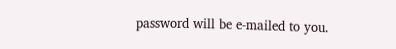password will be e-mailed to you.